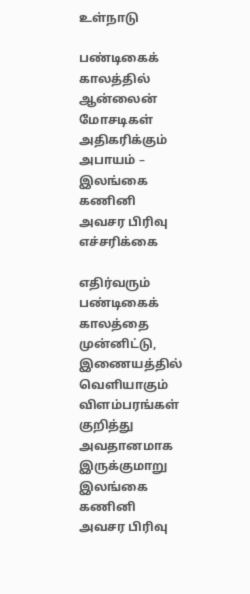உள்நாடு

பண்டிகைக் காலத்தில் ஆன்லைன் மோசடிகள் அதிகரிக்கும் அபாயம் – இலங்கை கணினி அவசர பிரிவு எச்சரிக்கை

எதிர்வரும் பண்டிகைக் காலத்தை முன்னிட்டு, இணையத்தில் வெளியாகும் விளம்பரங்கள் குறித்து அவதானமாக இருக்குமாறு இலங்கை கணினி அவசர பிரிவு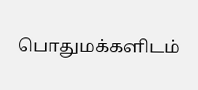பொதுமக்களிடம்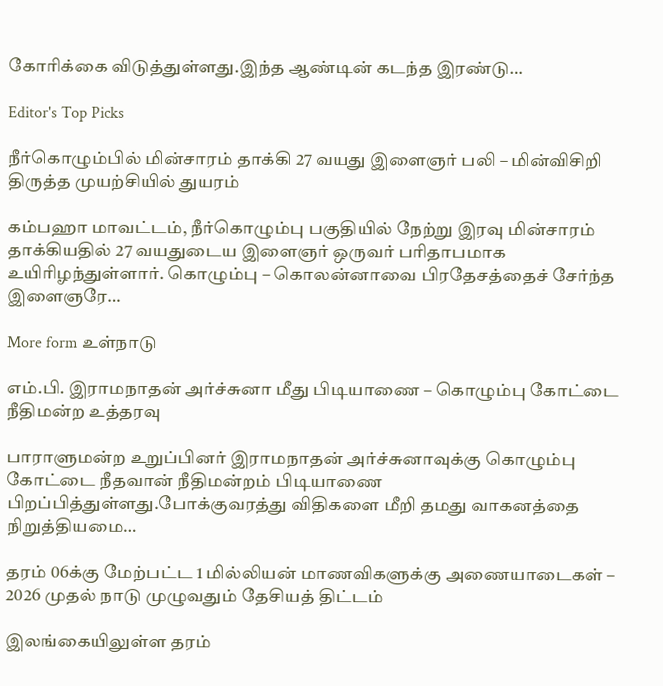கோரிக்கை விடுத்துள்ளது.இந்த ஆண்டின் கடந்த இரண்டு…

Editor's Top Picks

நீர்கொழும்பில் மின்சாரம் தாக்கி 27 வயது இளைஞர் பலி – மின்விசிறி திருத்த முயற்சியில் துயரம்

கம்பஹா மாவட்டம், நீர்கொழும்பு பகுதியில் நேற்று இரவு மின்சாரம் தாக்கியதில் 27 வயதுடைய இளைஞர் ஒருவர் பரிதாபமாக உயிரிழந்துள்ளார். கொழும்பு – கொலன்னாவை பிரதேசத்தைச் சேர்ந்த இளைஞரே…

More form உள்நாடு

எம்.பி. இராமநாதன் அர்ச்சுனா மீது பிடியாணை – கொழும்பு கோட்டை நீதிமன்ற உத்தரவு

பாராளுமன்ற உறுப்பினர் இராமநாதன் அர்ச்சுனாவுக்கு கொழும்பு கோட்டை நீதவான் நீதிமன்றம் பிடியாணை பிறப்பித்துள்ளது.போக்குவரத்து விதிகளை மீறி தமது வாகனத்தை நிறுத்தியமை…

தரம் 06க்கு மேற்பட்ட 1 மில்லியன் மாணவிகளுக்கு அணையாடைகள் – 2026 முதல் நாடு முழுவதும் தேசியத் திட்டம்

இலங்கையிலுள்ள தரம்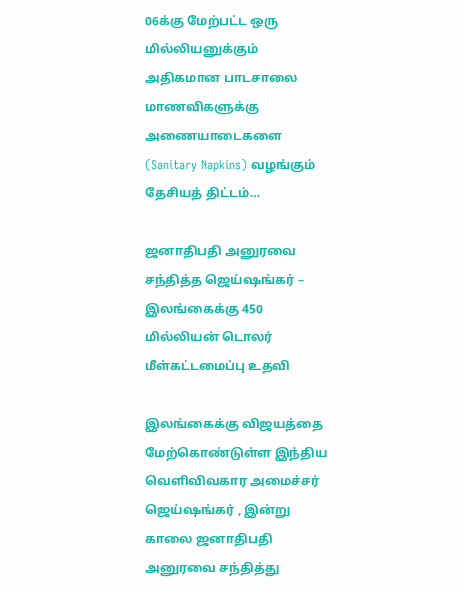06க்கு மேற்பட்ட ஒரு மில்லியனுக்கும் அதிகமான பாடசாலை மாணவிகளுக்கு அணையாடைகளை (Sanitary Napkins) வழங்கும் தேசியத் திட்டம்…

ஜனாதிபதி அனுரவை சந்தித்த ஜெய்ஷங்கர் – இலங்கைக்கு 450 மில்லியன் டொலர் மீள்கட்டமைப்பு உதவி

இலங்கைக்கு விஜயத்தை மேற்கொண்டுள்ள இந்திய வெளிவிவகார அமைச்சர் ஜெய்ஷங்கர் , இன்று காலை ஜனாதிபதி அனுரவை சந்தித்து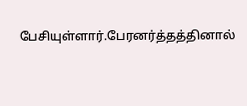பேசியுள்ளார்.பேரனர்த்தத்தினால்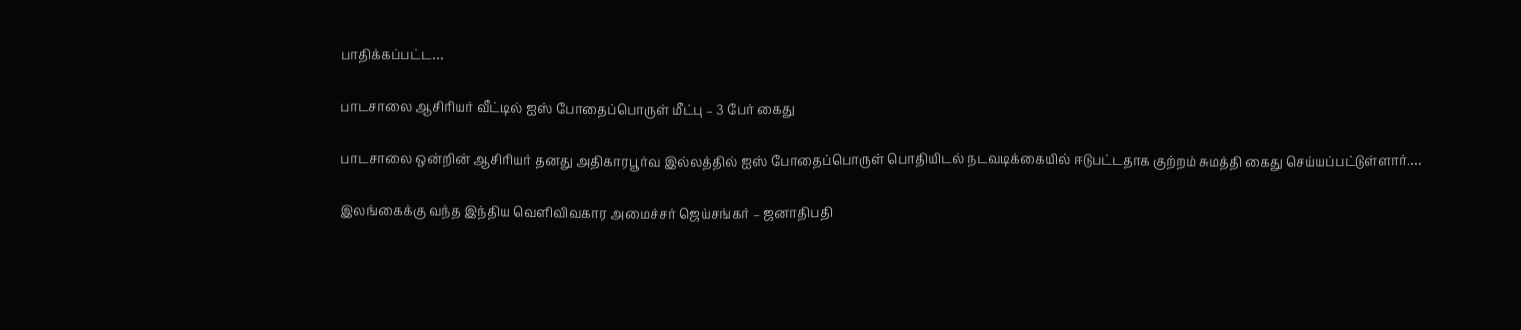பாதிக்கப்பட்ட…

பாடசாலை ஆசிரியர் வீட்டில் ஐஸ் போதைப்பொருள் மீட்பு – 3 பேர் கைது

பாடசாலை ஒன்றின் ஆசிரியர் தனது அதிகாரபூர்வ இல்லத்தில் ஐஸ் போதைப்பொருள் பொதியிடல் நடவடிக்கையில் ஈடுபட்டதாக குற்றம் சுமத்தி கைது செய்யப்பட்டுள்ளார்.…

இலங்கைக்கு வந்த இந்திய வெளிவிவகார அமைச்சர் ஜெய்சங்கர் – ஜனாதிபதி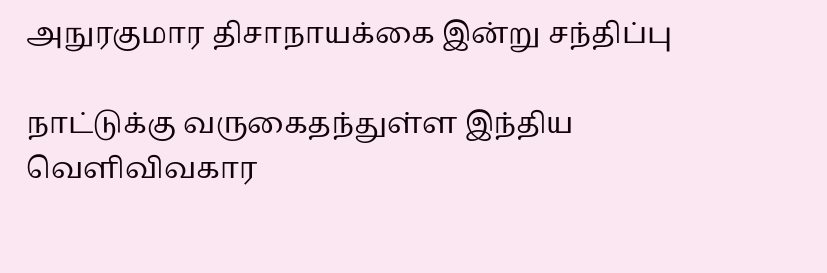அநுரகுமார திசாநாயக்கை இன்று சந்திப்பு

நாட்டுக்கு வருகைதந்துள்ள இந்திய வெளிவிவகார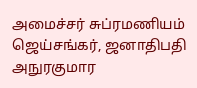அமைச்சர் சுப்ரமணியம் ஜெய்சங்கர், ஜனாதிபதி அநுரகுமார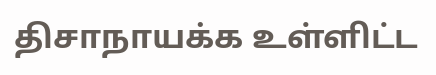திசாநாயக்க உள்ளிட்ட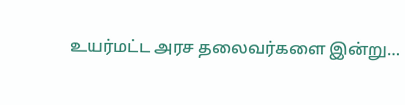உயர்மட்ட அரச தலைவர்களை இன்று…